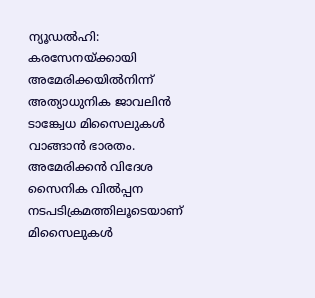ന്യൂഡൽഹി: കരസേനയ്ക്കായി അമേരിക്കയിൽനിന്ന് അത്യാധുനിക ജാവലിൻ ടാങ്ക്വേധ മിസൈലുകൾ വാങ്ങാൻ ഭാരതം. അമേരിക്കൻ വിദേശ സൈനിക വിൽപ്പന നടപടിക്രമത്തിലൂടെയാണ് മിസൈലുകൾ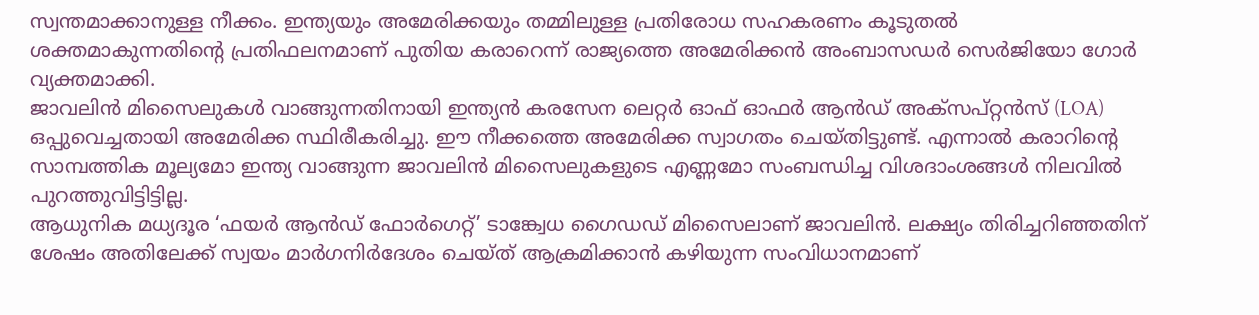സ്വന്തമാക്കാനുള്ള നീക്കം. ഇന്ത്യയും അമേരിക്കയും തമ്മിലുള്ള പ്രതിരോധ സഹകരണം കൂടുതൽ ശക്തമാകുന്നതിന്റെ പ്രതിഫലനമാണ് പുതിയ കരാറെന്ന് രാജ്യത്തെ അമേരിക്കൻ അംബാസഡർ സെർജിയോ ഗോർ വ്യക്തമാക്കി.
ജാവലിൻ മിസൈലുകൾ വാങ്ങുന്നതിനായി ഇന്ത്യൻ കരസേന ലെറ്റർ ഓഫ് ഓഫർ ആൻഡ് അക്സപ്റ്റൻസ് (LOA) ഒപ്പുവെച്ചതായി അമേരിക്ക സ്ഥിരീകരിച്ചു. ഈ നീക്കത്തെ അമേരിക്ക സ്വാഗതം ചെയ്തിട്ടുണ്ട്. എന്നാൽ കരാറിന്റെ സാമ്പത്തിക മൂല്യമോ ഇന്ത്യ വാങ്ങുന്ന ജാവലിൻ മിസൈലുകളുടെ എണ്ണമോ സംബന്ധിച്ച വിശദാംശങ്ങൾ നിലവിൽ പുറത്തുവിട്ടിട്ടില്ല.
ആധുനിക മധ്യദൂര ‘ഫയർ ആൻഡ് ഫോർഗെറ്റ്’ ടാങ്ക്വേധ ഗൈഡഡ് മിസൈലാണ് ജാവലിൻ. ലക്ഷ്യം തിരിച്ചറിഞ്ഞതിന് ശേഷം അതിലേക്ക് സ്വയം മാർഗനിർദേശം ചെയ്ത് ആക്രമിക്കാൻ കഴിയുന്ന സംവിധാനമാണ്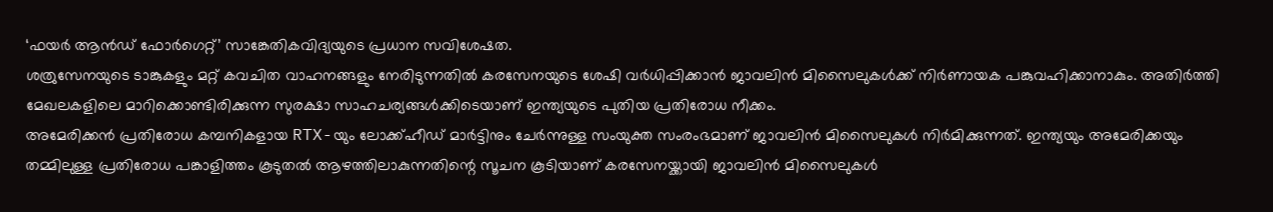‘ഫയർ ആൻഡ് ഫോർഗെറ്റ്’ സാങ്കേതികവിദ്യയുടെ പ്രധാന സവിശേഷത.
ശത്രുസേനയുടെ ടാങ്കുകളും മറ്റ് കവചിത വാഹനങ്ങളും നേരിടുന്നതിൽ കരസേനയുടെ ശേഷി വർധിപ്പിക്കാൻ ജാവലിൻ മിസൈലുകൾക്ക് നിർണായക പങ്കുവഹിക്കാനാകും. അതിർത്തി മേഖലകളിലെ മാറിക്കൊണ്ടിരിക്കുന്ന സുരക്ഷാ സാഹചര്യങ്ങൾക്കിടെയാണ് ഇന്ത്യയുടെ പുതിയ പ്രതിരോധ നീക്കം.
അമേരിക്കൻ പ്രതിരോധ കമ്പനികളായ RTX-യും ലോക്ക്ഹീഡ് മാർട്ടിനും ചേർന്നുള്ള സംയുക്ത സംരംഭമാണ് ജാവലിൻ മിസൈലുകൾ നിർമിക്കുന്നത്. ഇന്ത്യയും അമേരിക്കയും തമ്മിലുള്ള പ്രതിരോധ പങ്കാളിത്തം കൂടുതൽ ആഴത്തിലാകുന്നതിന്റെ സൂചന കൂടിയാണ് കരസേനയ്ക്കായി ജാവലിൻ മിസൈലുകൾ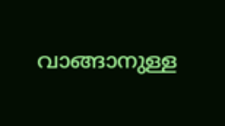വാങ്ങാനുള്ള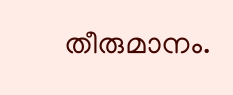തീരുമാനം.